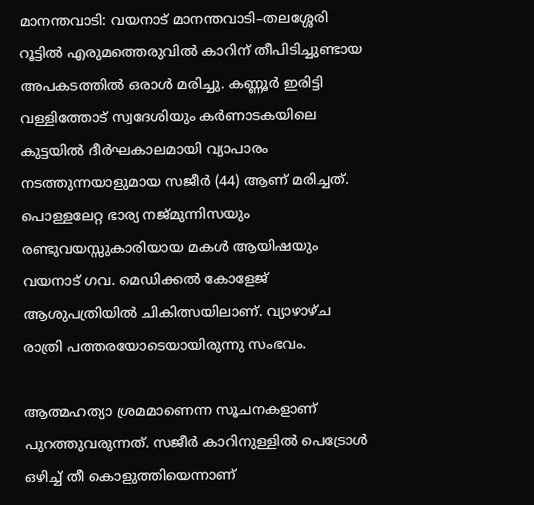മാനന്തവാടി: വയനാട് മാനന്തവാടി–തലശ്ശേരി റൂട്ടില്‍ എരുമത്തെരുവില്‍ കാറിന് തീപിടിച്ചുണ്ടായ അപകടത്തില്‍ ഒരാള്‍ മരിച്ചു. കണ്ണൂര്‍ ഇരിട്ടി വള്ളിത്തോട് സ്വദേശിയും കര്‍ണാടകയിലെ കുട്ടയില്‍ ദീര്‍ഘകാലമായി വ്യാപാരം നടത്തുന്നയാളുമായ സജീര്‍ (44) ആണ് മരിച്ചത്. പൊള്ളലേറ്റ ഭാര്യ നജ്മുന്നിസയും രണ്ടുവയസ്സുകാരിയായ മകള്‍ ആയിഷയും വയനാട് ഗവ. മെഡിക്കല്‍ കോളേജ് ആശുപത്രിയില്‍ ചികിത്സയിലാണ്. വ്യാഴാഴ്ച രാത്രി പത്തരയോടെയായിരുന്നു സംഭവം.

ആത്മഹത്യാ ശ്രമമാണെന്ന സൂചനകളാണ് പുറത്തുവരുന്നത്. സജീര്‍ കാറിനുള്ളില്‍ പെട്രോള്‍ ഒഴിച്ച് തീ കൊളുത്തിയെന്നാണ്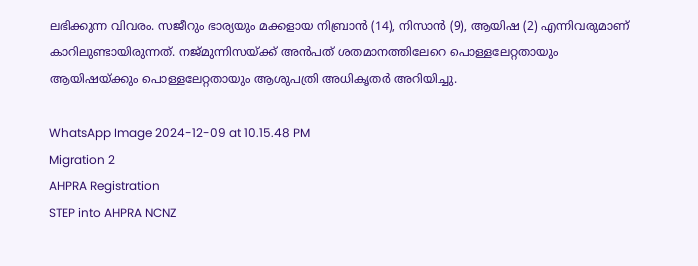ലഭിക്കുന്ന വിവരം. സജീറും ഭാര്യയും മക്കളായ നിബ്രാന്‍ (14), നിസാന്‍ (9), ആയിഷ (2) എന്നിവരുമാണ് കാറിലുണ്ടായിരുന്നത്. നജ്മുന്നിസയ്ക്ക് അന്‍പത് ശതമാനത്തിലേറെ പൊള്ളലേറ്റതായും ആയിഷയ്ക്കും പൊള്ളലേറ്റതായും ആശുപത്രി അധികൃതര്‍ അറിയിച്ചു.

WhatsApp Image 2024-12-09 at 10.15.48 PM
Migration 2
AHPRA Registration
STEP into AHPRA NCNZ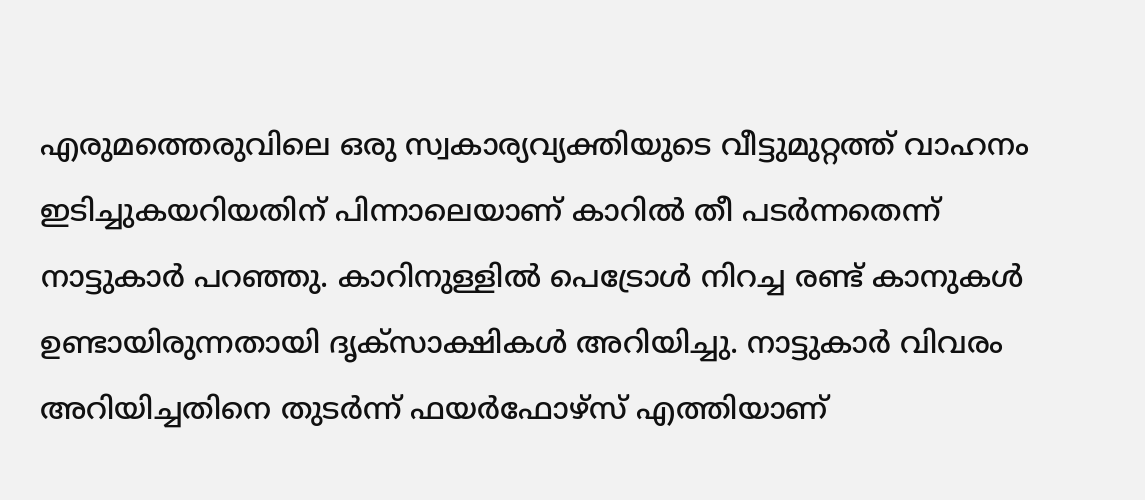എരുമത്തെരുവിലെ ഒരു സ്വകാര്യവ്യക്തിയുടെ വീട്ടുമുറ്റത്ത് വാഹനം ഇടിച്ചുകയറിയതിന് പിന്നാലെയാണ് കാറില്‍ തീ പടർന്നതെന്ന് നാട്ടുകാര്‍ പറഞ്ഞു. കാറിനുള്ളില്‍ പെട്രോള്‍ നിറച്ച രണ്ട് കാനുകള്‍ ഉണ്ടായിരുന്നതായി ദൃക്സാക്ഷികള്‍ അറിയിച്ചു. നാട്ടുകാര്‍ വിവരം അറിയിച്ചതിനെ തുടര്‍ന്ന് ഫയര്‍ഫോഴ്‌സ് എത്തിയാണ്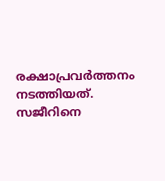രക്ഷാപ്രവര്‍ത്തനം നടത്തിയത്. സജീറിനെ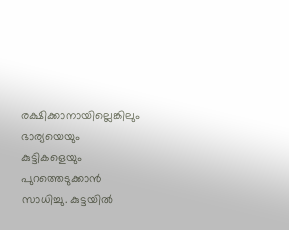രക്ഷിക്കാനായില്ലെങ്കിലും ഭാര്യയെയും കുട്ടികളെയും പുറത്തെടുക്കാന്‍ സാധിച്ചു. കുട്ടയില്‍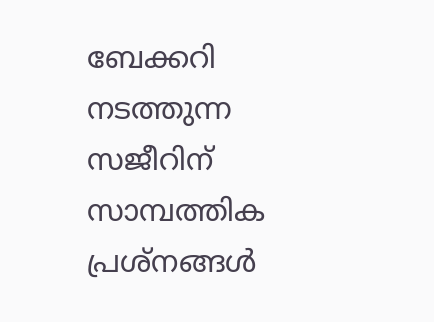ബേക്കറി നടത്തുന്ന സജീറിന് സാമ്പത്തിക പ്രശ്‌നങ്ങള്‍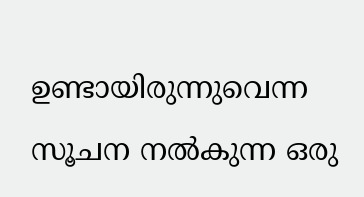ഉണ്ടായിരുന്നുവെന്ന സൂചന നല്‍കുന്ന ഒരു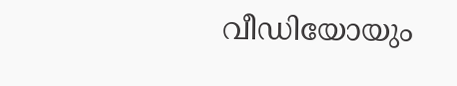വീഡിയോയും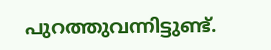പുറത്തുവന്നിട്ടുണ്ട്.